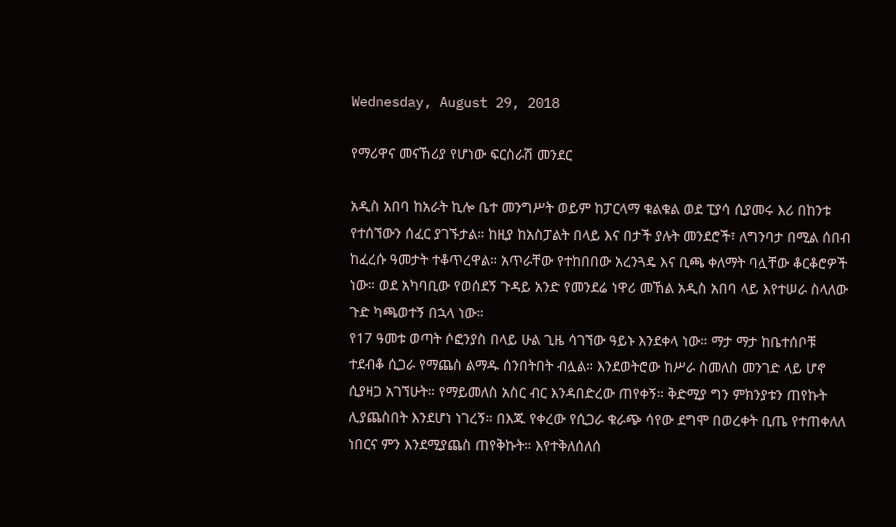Wednesday, August 29, 2018

የማሪዋና መናኸሪያ የሆነው ፍርስራሽ መንደር

አዲስ አበባ ከአራት ኪሎ ቤተ መንግሥት ወይም ከፓርላማ ቁልቁል ወደ ፒያሳ ሲያመሩ እሪ በከንቱ የተሰኘውን ሰፈር ያገኙታል። ከዚያ ከአስፓልት በላይ እና በታች ያሉት መንደሮች፣ ለግንባታ በሚል ሰበብ ከፈረሱ ዓመታት ተቆጥረዋል። አጥራቸው የተከበበው አረንጓዴ እና ቢጫ ቀለማት ባሏቸው ቆርቆሮዎች ነው። ወደ አካባቢው የወሰደኝ ጉዳይ አንድ የመንደሬ ነዋሪ መኸል አዲስ አበባ ላይ እየተሠራ ስላለው ጉድ ካጫወተኝ በኋላ ነው።
የ17 ዓመቱ ወጣት ሶፎንያስ በላይ ሁል ጊዜ ሳገኘው ዓይኑ እንደቀላ ነው። ማታ ማታ ከቤተሰቦቹ ተደብቆ ሲጋራ የማጨስ ልማዱ ሰንበትበት ብሏል። እንደወትሮው ከሥራ ስመለስ መንገድ ላይ ሆኖ ሲያዛጋ አገኘሁት። የማይመለስ አስር ብር እንዳበድረው ጠየቀኝ። ቅድሚያ ግን ምክንያቱን ጠየኩት ሊያጨስበት እንደሆነ ነገረኝ። በእጁ የቀረው የሲጋራ ቁራጭ ሳየው ደግሞ በወረቀት ቢጤ የተጠቀለለ ነበርና ምን እንደሚያጨስ ጠየቅኩት። እየተቅለሰለሰ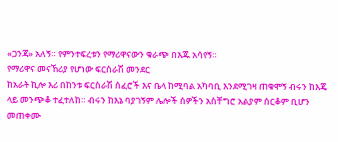«ጋንጃ» አለኝ። የምንተፍረቱን የማሪዋናውን ቁራጭ በእጁ አሳየኝ።
የማሪዋና መናኸሪያ የሆነው ፍርስራሽ መንደር
ከአራት ኪሎ እሪ በከንቱ ፍርስራሽ ሰፈሮች እና ቤላ ከሚባል አካባቢ እንደሚገዛ ጠቁሞኝ ብሩን ከእጄ ላይ መንጭቆ ተፈተለከ። ብሩን ከእኔ ባያገኝም ሌሎች ሰዎችን አስቸግሮ አልያም ሰርቆም ቢሆን መጠቀሙ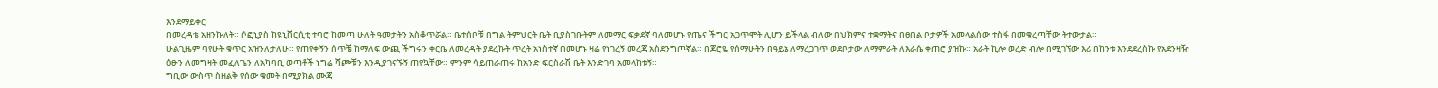እንደማይቀር
በመረዳቴ አዘንኩለት። ሶፎኒያስ ከዩኒቨርሲቲ ተባሮ ከመጣ ሁለት ዓመታትን አስቆጥሯል። ቤተሰቦቹ በግል ትምህርት ቤት ቢያስገቡትም ለመማር ፍቃደኛ ባለመሆኑ የጤና ችግር አጋጥሞት ሊሆን ይችላል ብለው በህክምና ተቋማትና በፀበል ቦታዎች አመላልሰው ተስፋ በመቁረጣቸው ትተውታል።
ሁልጊዜም ባየሁት ቁጥር አዝንለታለሁ። የጠየቀኝን ሰጥቼ ከማለፍ ውጪ ችግሩን ቀርቤ ለመረዳት ያደረኩት ጥረት አነስተኛ በመሆኑ ዛሬ የነገረኝ መረጃ አስደንግጦኛል። በጆሮዬ የሰማሁትን በዓይኔ ለማረጋገጥ ወደቦታው ለማምራት ለእራሴ ቀጠሮ ያዝኩ። አራት ኪሎ ወረድ ብሎ በሚገኘው እሪ በከንቱ እንደደረስኩ የአደንዛዥ ዕፁን ለመግዛት መፈለጌን ለአካባቢ ወጣቶች ነግሬ ሻጮቹን እንዲያገናኙኝ ጠየኳቸው። ምንም ሳይጠራጠሩ ከአንድ ፍርስራሽ ቤት እንድገባ አመላከቱኝ።
ግቢው ውስጥ ስዘልቅ የሰው ቁመት በሚያክል ሙጃ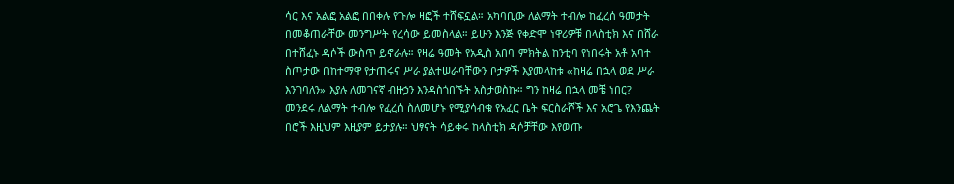ሳር እና አልፎ አልፎ በበቀሉ የጉሎ ዛፎች ተሸፍኗል። አካባቢው ለልማት ተብሎ ከፈረሰ ዓመታት በመቆጠራቸው መንግሥት የረሳው ይመስላል። ይሁን እንጅ የቀድሞ ነዋሪዎቹ በላስቲክ እና በሸራ በተሸፈኑ ዳሶች ውስጥ ይኖራሉ። የዛሬ ዓመት የአዲስ አበባ ምክትል ከንቲባ የነበሩት አቶ አባተ ስጦታው በከተማዋ የታጠሩና ሥራ ያልተሠራባቸውን ቦታዎች እያመላከቱ «ከዛሬ በኋላ ወደ ሥራ እንገባለን» እያሉ ለመገናኛ ብዙኃን እንዳስጎበኙት አስታወስኩ። ግን ከዛሬ በኋላ መቼ ነበር?
መንደሩ ለልማት ተብሎ የፈረሰ ስለመሆኑ የሚያሳብቁ የአፈር ቤት ፍርስራሾች እና አሮጌ የእንጨት በሮች እዚህም እዚያም ይታያሉ። ህፃናት ሳይቀሩ ከላስቲክ ዳሶቻቸው እየወጡ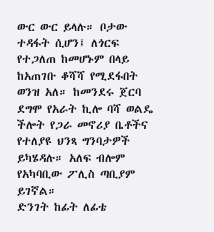ውር ውር ይላሉ። ቦታው ተዳፋት ሲሆን፤ ለጎርፍ የተጋለጠ ከመሆኑም በላይ ከአጠገቡ ቆሻሻ የሚደፋበት ወንዝ አለ። ከመንደሩ ጀርባ ደግሞ የአራት ኪሎ ባሻ ወልዴ ችሎት የጋራ መኖሪያ ቤቶችና የተለያዩ ህንጻ ግንባታዎች ይካሄዳሉ። አለፍ ብሎም የአካባቢው ፖሊስ ጣቢያም ይገኛል።
ድንገት ከፊት ለፊቴ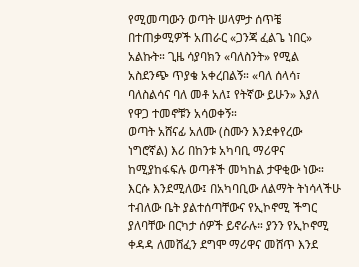የሚመጣውን ወጣት ሠላምታ ሰጥቼ በተጠቃሚዎች አጠራር «ጋንጃ ፈልጌ ነበር» አልኩት። ጊዜ ሳያባክን «ባለስንት» የሚል አስደንጭ ጥያቄ አቀረበልኝ። «ባለ ሰላሳ፣ ባለስልሳና ባለ መቶ አለ፤ የትኛው ይሁን» እያለ የዋጋ ተመኖቹን አሳወቀኝ።
ወጣት አሸናፊ አለሙ (ስሙን እንደቀየረው ነግሮኛል) እሪ በከንቱ አካባቢ ማሪዋና ከሚያከፋፍሉ ወጣቶች መካከል ታዋቂው ነው። እርሱ እንደሚለው፤ በአካባቢው ለልማት ትነሳላችሁ ተብለው ቤት ያልተሰጣቸውና የኢኮኖሚ ችግር ያለባቸው በርካታ ሰዎች ይኖራሉ። ያንን የኢኮኖሚ ቀዳዳ ለመሸፈን ደግሞ ማሪዋና መሸጥ እንደ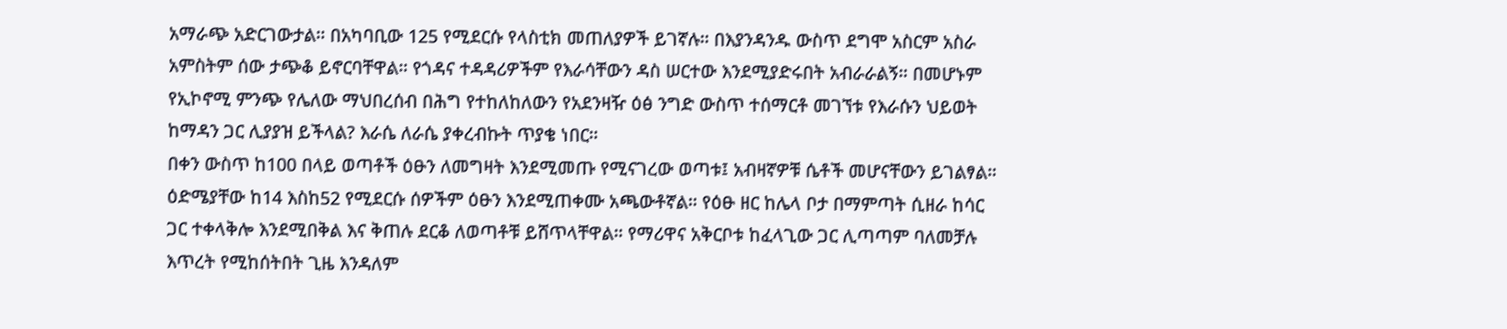አማራጭ አድርገውታል። በአካባቢው 125 የሚደርሱ የላስቲክ መጠለያዎች ይገኛሉ። በእያንዳንዱ ውስጥ ደግሞ አስርም አስራ አምስትም ሰው ታጭቆ ይኖርባቸዋል። የጎዳና ተዳዳሪዎችም የእራሳቸውን ዳስ ሠርተው እንደሚያድሩበት አብራራልኝ። በመሆኑም የኢኮኖሚ ምንጭ የሌለው ማህበረሰብ በሕግ የተከለከለውን የአደንዛዥ ዕፅ ንግድ ውስጥ ተሰማርቶ መገኘቱ የእራሱን ህይወት ከማዳን ጋር ሊያያዝ ይችላል? እራሴ ለራሴ ያቀረብኩት ጥያቄ ነበር።
በቀን ውስጥ ከ100 በላይ ወጣቶች ዕፁን ለመግዛት እንደሚመጡ የሚናገረው ወጣቱ፤ አብዛኛዎቹ ሴቶች መሆናቸውን ይገልፃል። ዕድሜያቸው ከ14 እስከ52 የሚደርሱ ሰዎችም ዕፁን እንደሚጠቀሙ አጫውቶኛል። የዕፁ ዘር ከሌላ ቦታ በማምጣት ሲዘራ ከሳር ጋር ተቀላቅሎ እንደሚበቅል እና ቅጠሉ ደርቆ ለወጣቶቹ ይሸጥላቸዋል። የማሪዋና አቅርቦቱ ከፈላጊው ጋር ሊጣጣም ባለመቻሉ እጥረት የሚከሰትበት ጊዜ እንዳለም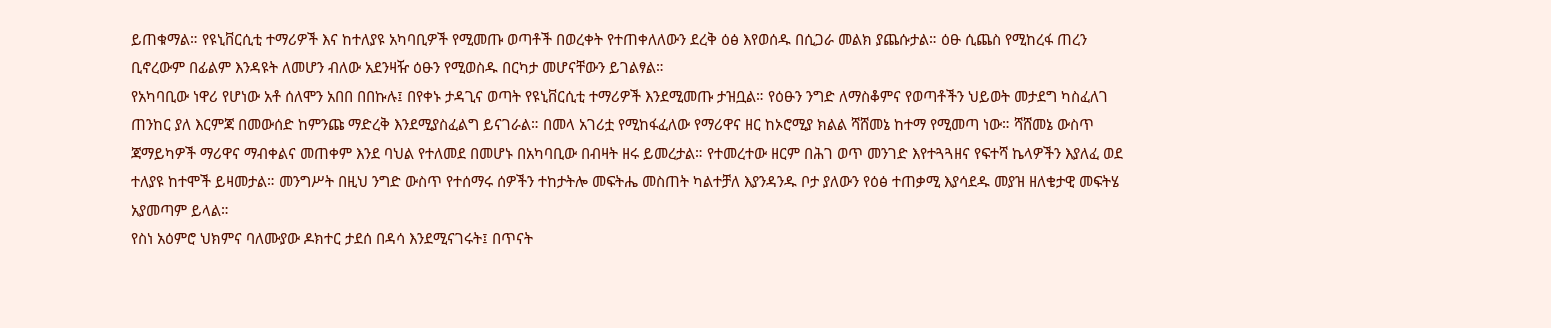ይጠቁማል። የዩኒቨርሲቲ ተማሪዎች እና ከተለያዩ አካባቢዎች የሚመጡ ወጣቶች በወረቀት የተጠቀለለውን ደረቅ ዕፅ እየወሰዱ በሲጋራ መልክ ያጨሱታል። ዕፁ ሲጨስ የሚከረፋ ጠረን ቢኖረውም በፊልም እንዳዩት ለመሆን ብለው አደንዛዥ ዕፁን የሚወስዱ በርካታ መሆናቸውን ይገልፃል።
የአካባቢው ነዋሪ የሆነው አቶ ሰለሞን አበበ በበኩሉ፤ በየቀኑ ታዳጊና ወጣት የዩኒቨርሲቲ ተማሪዎች እንደሚመጡ ታዝቧል። የዕፁን ንግድ ለማስቆምና የወጣቶችን ህይወት መታደግ ካስፈለገ ጠንከር ያለ እርምጃ በመውሰድ ከምንጩ ማድረቅ እንደሚያስፈልግ ይናገራል። በመላ አገሪቷ የሚከፋፈለው የማሪዋና ዘር ከኦሮሚያ ክልል ሻሸመኔ ከተማ የሚመጣ ነው። ሻሸመኔ ውስጥ ጃማይካዎች ማሪዋና ማብቀልና መጠቀም እንደ ባህል የተለመደ በመሆኑ በአካባቢው በብዛት ዘሩ ይመረታል። የተመረተው ዘርም በሕገ ወጥ መንገድ እየተጓጓዘና የፍተሻ ኬላዎችን እያለፈ ወደ ተለያዩ ከተሞች ይዛመታል። መንግሥት በዚህ ንግድ ውስጥ የተሰማሩ ሰዎችን ተከታትሎ መፍትሔ መስጠት ካልተቻለ እያንዳንዱ ቦታ ያለውን የዕፅ ተጠቃሚ እያሳደዱ መያዝ ዘለቄታዊ መፍትሄ አያመጣም ይላል።
የስነ አዕምሮ ህክምና ባለሙያው ዶክተር ታደሰ በዳሳ እንደሚናገሩት፤ በጥናት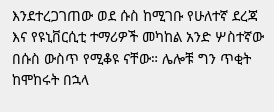እንደተረጋገጠው ወደ ሱስ ከሚገቡ የሁለተኛ ደረጃ እና የዩኒቨርሲቲ ተማሪዎች መካከል አንድ ሦስተኛው በሱስ ውስጥ የሚቆዩ ናቸው። ሌሎቹ ግን ጥቂት ከሞከሩት በኋላ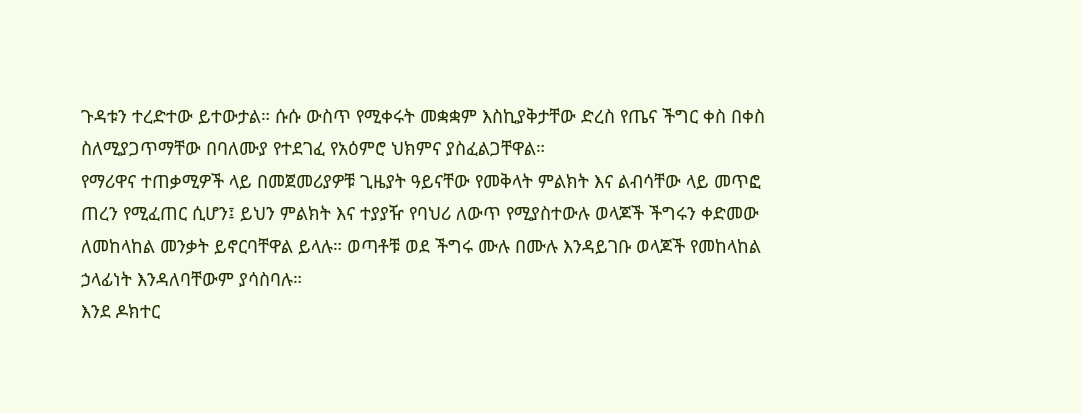ጉዳቱን ተረድተው ይተውታል። ሱሱ ውስጥ የሚቀሩት መቋቋም እስኪያቅታቸው ድረስ የጤና ችግር ቀስ በቀስ ስለሚያጋጥማቸው በባለሙያ የተደገፈ የአዕምሮ ህክምና ያስፈልጋቸዋል።
የማሪዋና ተጠቃሚዎች ላይ በመጀመሪያዎቹ ጊዜያት ዓይናቸው የመቅላት ምልክት እና ልብሳቸው ላይ መጥፎ ጠረን የሚፈጠር ሲሆን፤ ይህን ምልክት እና ተያያዥ የባህሪ ለውጥ የሚያስተውሉ ወላጆች ችግሩን ቀድመው ለመከላከል መንቃት ይኖርባቸዋል ይላሉ። ወጣቶቹ ወደ ችግሩ ሙሉ በሙሉ እንዳይገቡ ወላጆች የመከላከል ኃላፊነት እንዳለባቸውም ያሳስባሉ።
እንደ ዶክተር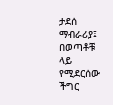ታደሰ ማብራሪያ፤ በወጣቶቹ ላይ የሚደርሰው ችግር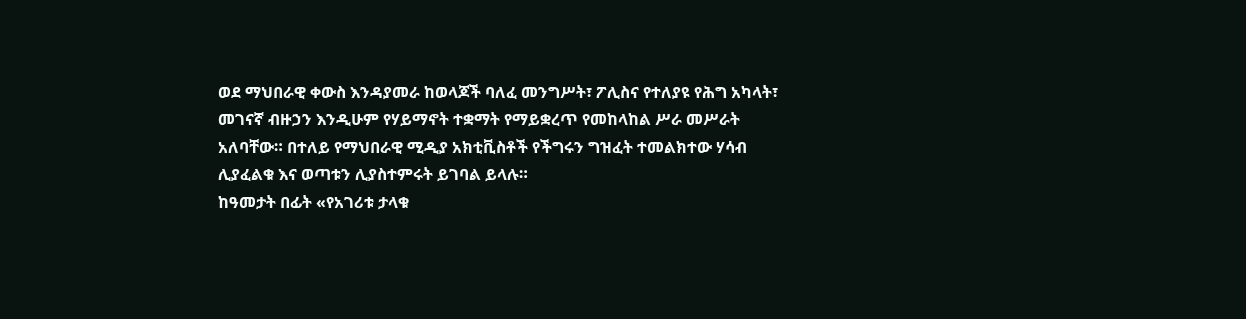ወደ ማህበራዊ ቀውስ እንዳያመራ ከወላጆች ባለፈ መንግሥት፣ ፖሊስና የተለያዩ የሕግ አካላት፣ መገናኛ ብዙኃን እንዲሁም የሃይማኖት ተቋማት የማይቋረጥ የመከላከል ሥራ መሥራት አለባቸው። በተለይ የማህበራዊ ሚዲያ አክቲቪስቶች የችግሩን ግዝፈት ተመልክተው ሃሳብ ሊያፈልቁ እና ወጣቱን ሊያስተምሩት ይገባል ይላሉ።
ከዓመታት በፊት «የአገሪቱ ታላቁ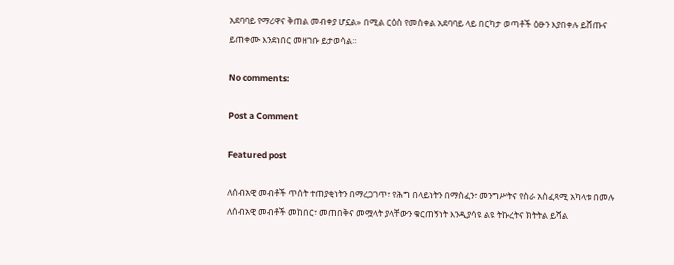አደባባይ የማሪዋና ቅጠል መብቀያ ሆኗል» በሚል ርዕስ የመስቀል አደባባይ ላይ በርካታ ወጣቶች ዕፁን እያበቀሉ ይሸጡና ይጠቀሙ እንደነበር መዘገቡ ይታወሳል።

No comments:

Post a Comment

Featured post

ለሰብአዊ መብቶች ጥሰት ተጠያቂነትን በማረጋገጥ፣ የሕግ በላይነትን በማስፈን፣ መንግሥትና የስራ አስፈጻሚ አካላቱ በመሉ ለሰብአዊ መብቶች መከበር፣ መጠበቅና መሟላት ያላቸውን ቁርጠኝነት እንዲያሳዩ ልዩ ትኩረትና ክትትል ይሻል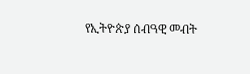የኢትዮጵያ ሰብዓዊ መብት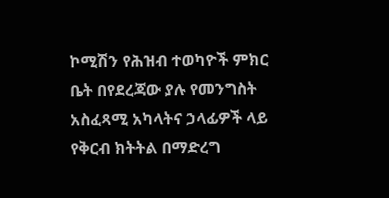ኮሚሽን የሕዝብ ተወካዮች ምክር ቤት በየደረጃው ያሉ የመንግስት አስፈጻሚ አካላትና ኃላፊዎች ላይ የቅርብ ክትትል በማድረግ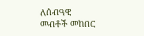ለሰብዓዊ መብቶች መከበር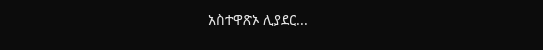አስተዋጽኦ ሊያደር...